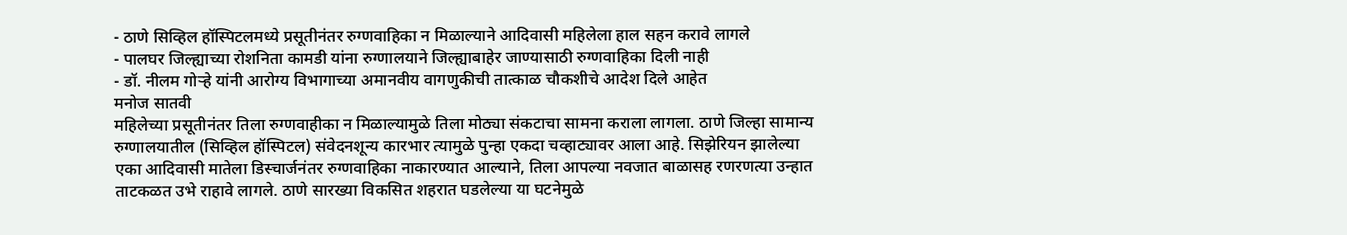- ठाणे सिव्हिल हॉस्पिटलमध्ये प्रसूतीनंतर रुग्णवाहिका न मिळाल्याने आदिवासी महिलेला हाल सहन करावे लागले
- पालघर जिल्ह्याच्या रोशनिता कामडी यांना रुग्णालयाने जिल्ह्याबाहेर जाण्यासाठी रुग्णवाहिका दिली नाही
- डॉ. नीलम गोऱ्हे यांनी आरोग्य विभागाच्या अमानवीय वागणुकीची तात्काळ चौकशीचे आदेश दिले आहेत
मनोज सातवी
महिलेच्या प्रसूतीनंतर तिला रुग्णवाहीका न मिळाल्यामुळे तिला मोठ्या संकटाचा सामना कराला लागला. ठाणे जिल्हा सामान्य रुग्णालयातील (सिव्हिल हॉस्पिटल) संवेदनशून्य कारभार त्यामुळे पुन्हा एकदा चव्हाट्यावर आला आहे. सिझेरियन झालेल्या एका आदिवासी मातेला डिस्चार्जनंतर रुग्णवाहिका नाकारण्यात आल्याने, तिला आपल्या नवजात बाळासह रणरणत्या उन्हात ताटकळत उभे राहावे लागले. ठाणे सारख्या विकसित शहरात घडलेल्या या घटनेमुळे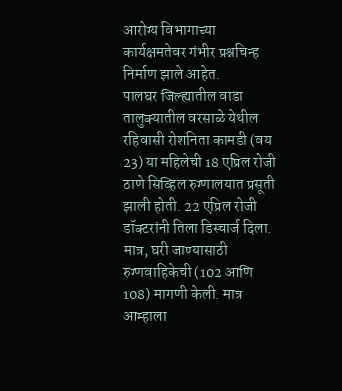आरोग्य विभागाच्या कार्यक्षमतेवर गंभीर प्रश्नचिन्ह निर्माण झाले आहेत.
पालघर जिल्ह्यातील वाडा तालुक्यातील वरसाळे येथील रहिवासी रोशनिता कामडी (वय 23) या महिलेची 18 एप्रिल रोजी ठाणे सिव्हिल रुग्णालयात प्रसूती झाली होती. 22 एप्रिल रोजी डॉक्टरांनी तिला डिस्चार्ज दिला. मात्र, घरी जाण्यासाठी रुग्णवाहिकेची (102 आणि 108) मागणी केली. मात्र आम्हाला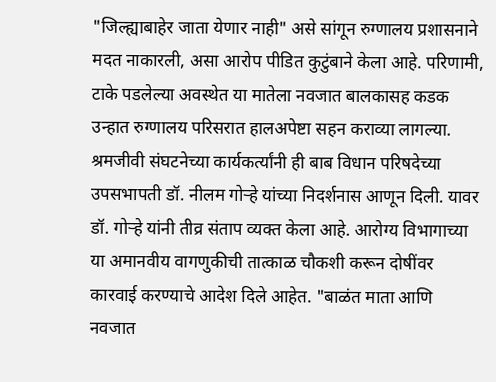"जिल्ह्याबाहेर जाता येणार नाही" असे सांगून रुग्णालय प्रशासनाने मदत नाकारली, असा आरोप पीडित कुटुंबाने केला आहे. परिणामी, टाके पडलेल्या अवस्थेत या मातेला नवजात बालकासह कडक उन्हात रुग्णालय परिसरात हालअपेष्टा सहन कराव्या लागल्या.
श्रमजीवी संघटनेच्या कार्यकर्त्यांनी ही बाब विधान परिषदेच्या उपसभापती डॉ. नीलम गोऱ्हे यांच्या निदर्शनास आणून दिली. यावर डॉ. गोऱ्हे यांनी तीव्र संताप व्यक्त केला आहे. आरोग्य विभागाच्या या अमानवीय वागणुकीची तात्काळ चौकशी करून दोषींवर कारवाई करण्याचे आदेश दिले आहेत. "बाळंत माता आणि नवजात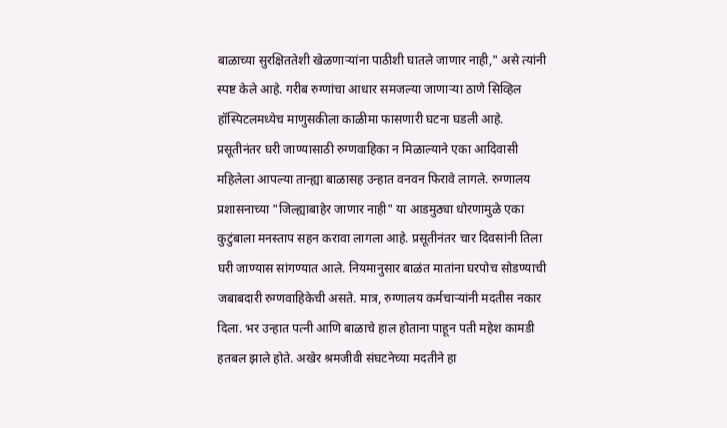बाळाच्या सुरक्षिततेशी खेळणाऱ्यांना पाठीशी घातले जाणार नाही," असे त्यांनी स्पष्ट केले आहे. गरीब रुग्णांचा आधार समजल्या जाणाऱ्या ठाणे सिव्हिल हॉस्पिटलमध्येच माणुसकीला काळीमा फासणारी घटना घडली आहे.
प्रसूतीनंतर घरी जाण्यासाठी रुग्णवाहिका न मिळाल्याने एका आदिवासी महिलेला आपल्या तान्ह्या बाळासह उन्हात वनवन फिरावे लागले. रुग्णालय प्रशासनाच्या "जिल्ह्याबाहेर जाणार नाही" या आडमुठ्या धोरणामुळे एका कुटुंबाला मनस्ताप सहन करावा लागला आहे. प्रसूतीनंतर चार दिवसांनी तिला घरी जाण्यास सांगण्यात आले. नियमानुसार बाळंत मातांना घरपोच सोडण्याची जबाबदारी रुग्णवाहिकेची असते. मात्र, रुग्णालय कर्मचाऱ्यांनी मदतीस नकार दिला. भर उन्हात पत्नी आणि बाळाचे हाल होताना पाहून पती महेश कामडी हतबल झाले होते. अखेर श्रमजीवी संघटनेच्या मदतीने हा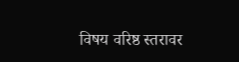विषय वरिष्ठ स्तरावर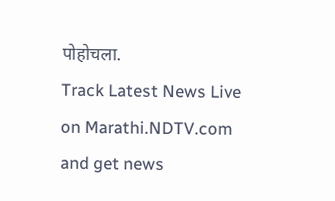पोहोचला.
Track Latest News Live on Marathi.NDTV.com and get news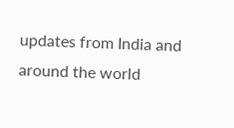updates from India and around the world